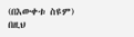(በእውቀቱ ስዩም)
በዚህ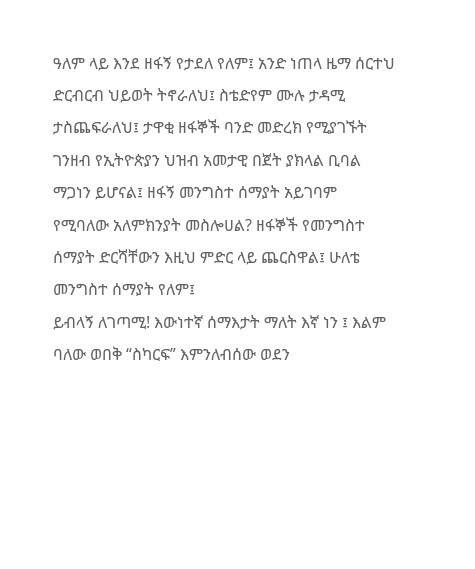ዓለም ላይ እንደ ዘፋኝ የታደለ የለም፤ አንድ ነጠላ ዜማ ሰርተህ ድርብርብ ህይወት ትኖራለህ፤ ስቴድየም ሙሉ ታዳሚ ታስጨፍራለህ፤ ታዋቂ ዘፋኞች ባንድ መድረክ የሚያገኙት ገንዘብ የኢትዮጵያን ህዝብ አመታዊ በጀት ያክላል ቢባል ማጋነን ይሆናል፤ ዘፋኝ መንግስተ ሰማያት አይገባም የሚባለው አለምክንያት መስሎሀል? ዘፋኞች የመንግስተ ሰማያት ድርሻቸውን እዚህ ምድር ላይ ጨርስዋል፤ ሁለቴ መንግስተ ሰማያት የለም፤
ይብላኝ ለገጣሚ! እውነተኛ ሰማእታት ማለት እኛ ነን ፤ እልም ባለው ወበቅ “ስካርፍ” እምንለብሰው ወደን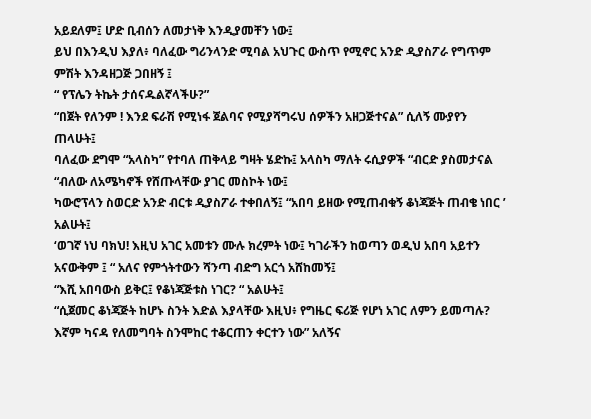አይደለም፤ ሆድ ቢብሰን ለመታነቅ እንዲያመቸን ነው፤
ይህ በእንዲህ እያለ፥ ባለፈው ግሪንላንድ ሚባል አህጉር ውስጥ የሚኖር አንድ ዲያስፖራ የግጥም ምሽት እንዳዘጋጅ ጋበዘኝ ፤
“ የፕሌን ትኬት ታሰናዱልኛላችሁ?”
“በጀት የለንም ! እንደ ፍራሽ የሚነፋ ጀልባና የሚያሻግሩህ ሰዎችን አዘጋጅተናል” ሲለኝ ሙያየን ጠላሁት፤
ባለፈው ደግሞ “አላስካ” የተባለ ጠቅላይ ግዛት ሄድኩ፤ አላስካ ማለት ሩሲያዎች “ብርድ ያስመታናል “ብለው ለአሜካኖች የሸጡላቸው ያገር መስኮት ነው፤
ካውሮፕላን ስወርድ አንድ ብርቱ ዲያስፖራ ተቀበለኝ፤ “አበባ ይዘው የሚጠብቁኝ ቆነጃጅት ጠብቄ ነበር ’ አልሁት፤
‘ወገኛ ነህ ባክህ! እዚህ አገር አመቱን ሙሉ ክረምት ነው፤ ካገራችን ከወጣን ወዲህ አበባ አይተን አናውቅም ፤ “ አለና የምጎትተውን ሻንጣ ብድግ አርጎ አሸከመኝ፤
“እሺ አበባውስ ይቅር፤ የቆነጃጅቱስ ነገር? “ አልሁት፤
“ሲጀመር ቆነጃጅት ከሆኑ ስንት እድል እያላቸው እዚህ፥ የግዜር ፍሪጅ የሆነ አገር ለምን ይመጣሉ? እኛም ካናዳ የለመግባት ስንሞከር ተቆርጠን ቀርተን ነው” አለኝና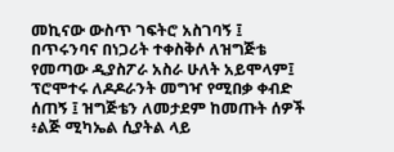መኪናው ውስጥ ገፍትሮ አስገባኝ ፤
በጥሩንባና በነጋሪት ተቀስቅሶ ለዝግጅቴ የመጣው ዲያስፖራ አስራ ሁለት አይሞላም፤ ፕሮሞተሩ ለዶዶራንት መግዣ የሚበቃ ቀብድ ሰጠኝ ፤ ዝግጅቴን ለመታደም ከመጡት ሰዎች ፥ልጅ ሚካኤል ሲያትል ላይ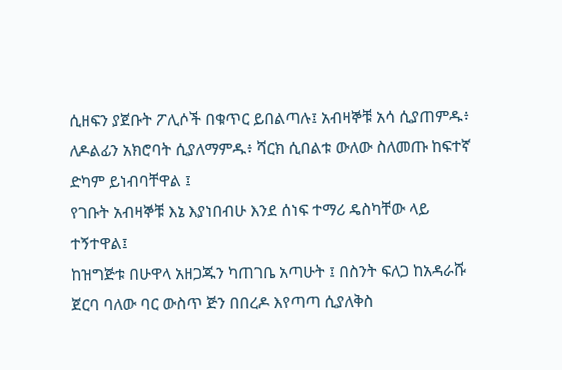ሲዘፍን ያጀቡት ፖሊሶች በቁጥር ይበልጣሉ፤ አብዛኞቹ አሳ ሲያጠምዱ፥ ለዶልፊን አክሮባት ሲያለማምዱ፥ ሻርክ ሲበልቱ ውለው ስለመጡ ከፍተኛ ድካም ይነብባቸዋል ፤
የገቡት አብዛኞቹ እኔ እያነበብሁ እንደ ሰነፍ ተማሪ ዴስካቸው ላይ ተኝተዋል፤
ከዝግጅቱ በሁዋላ አዘጋጁን ካጠገቤ አጣሁት ፤ በስንት ፍለጋ ከአዳራሹ ጀርባ ባለው ባር ውስጥ ጅን በበረዶ እየጣጣ ሲያለቅስ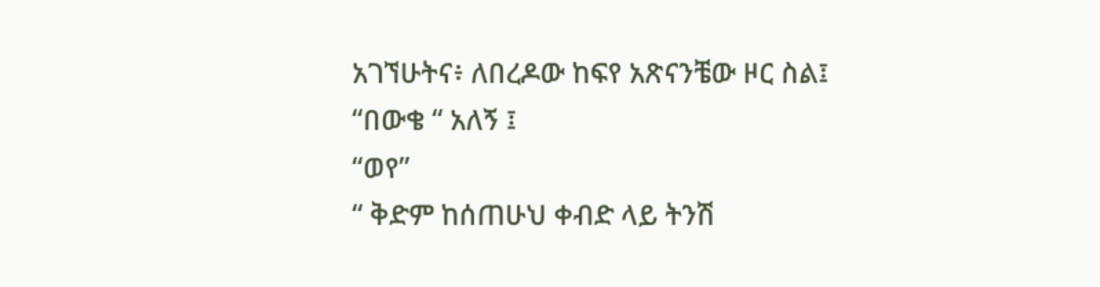አገኘሁትና፥ ለበረዶው ከፍየ አጽናንቼው ዞር ስል፤
“በውቄ “ አለኝ ፤
“ወየ”
“ ቅድም ከሰጠሁህ ቀብድ ላይ ትንሽ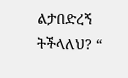ልታበድረኝ ትችላለህ? “